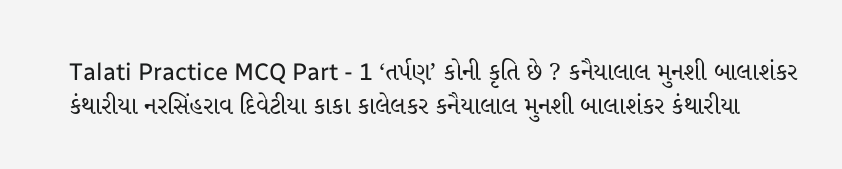Talati Practice MCQ Part - 1 ‘તર્પણ’ કોની કૃતિ છે ? કનૈયાલાલ મુનશી બાલાશંકર કંથારીયા નરસિંહરાવ દિવેટીયા કાકા કાલેલકર કનૈયાલાલ મુનશી બાલાશંકર કંથારીયા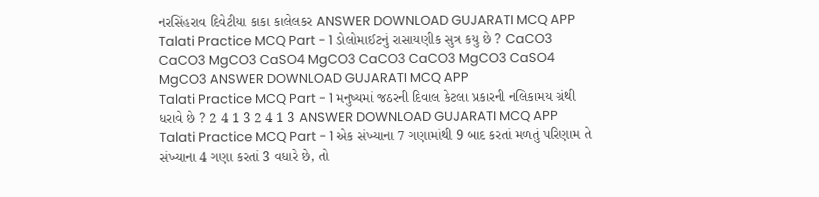નરસિંહરાવ દિવેટીયા કાકા કાલેલકર ANSWER DOWNLOAD GUJARATI MCQ APP
Talati Practice MCQ Part - 1 ડોલોમાઈટનું રાસાયણીક સુત્ર કયુ છે ? CaCO3 CaCO3 MgCO3 CaSO4 MgCO3 CaCO3 CaCO3 MgCO3 CaSO4 MgCO3 ANSWER DOWNLOAD GUJARATI MCQ APP
Talati Practice MCQ Part - 1 મનુષ્યમાં જઠરની દિવાલ કેટલા પ્રકારની નલિકામય ગ્રંથી ધરાવે છે ? 2 4 1 3 2 4 1 3 ANSWER DOWNLOAD GUJARATI MCQ APP
Talati Practice MCQ Part - 1 એક સંખ્યાના 7 ગણામાંથી 9 બાદ કરતાં મળતું પરિણામ તે સંખ્યાના 4 ગણા કરતાં 3 વધારે છે, તો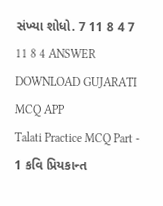સંખ્યા શોધો. 7 11 8 4 7 11 8 4 ANSWER DOWNLOAD GUJARATI MCQ APP
Talati Practice MCQ Part - 1 કવિ પ્રિયકાન્ત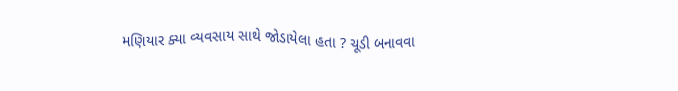મણિયાર ક્યા વ્યવસાય સાથે જોડાયેલા હતા ? ચૂડી બનાવવા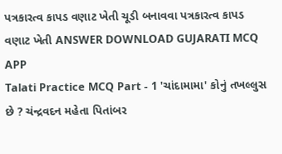પત્રકારત્વ કાપડ વણાટ ખેતી ચૂડી બનાવવા પત્રકારત્વ કાપડ વણાટ ખેતી ANSWER DOWNLOAD GUJARATI MCQ APP
Talati Practice MCQ Part - 1 'ચાંદામામા' કોનું તખલ્લુસ છે ? ચંન્દ્રવદન મહેતા પિતાંબર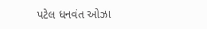પટેલ ધનવંત ઓઝા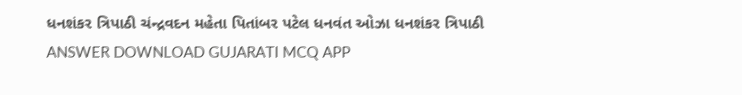ધનશંકર ત્રિપાઠી ચંન્દ્રવદન મહેતા પિતાંબર પટેલ ધનવંત ઓઝા ધનશંકર ત્રિપાઠી ANSWER DOWNLOAD GUJARATI MCQ APP